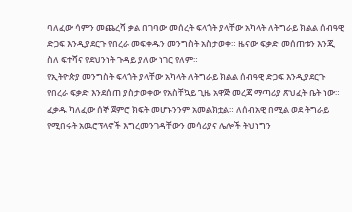ባለፈው ሳምን መጨረሻ ቃል በገባው መሰረት ፍላጎት ያላቸው አካላት ለትግራይ ክልል ሰብዓዊ ድጋፍ እንዲያደርጉ የበረራ መፍቀዱን መንግስት አስታወቀ። ዜናው ፍቃድ መሰጠቱን እንጂ ስለ ፍተሻና የደህንነት ጉዳይ ያለው ነገር የለም።
የኢትዮጵያ መንግስት ፍላጎት ያላቸው አካላት ለትግራይ ክልል ሰብዓዊ ድጋፍ እንዲያደርጉ የበረራ ፍቃድ እንደሰጠ ያስታወቀው የአስቸኳይ ጊዜ አዋጅ መረጃ ማጣሪያ ጽህፈት ቤት ነው።
ፈቃዱ ካለፈው ሰኞ ጀምሮ ክፍት መሆኑንንም አመልክቷል። ለሰብአዊ በሚል ወደ ትግራይ የሚበሩት አዉሮፕላኖች እግረመንገዳቸውን መሳሪያና ሌሎች ትህነግን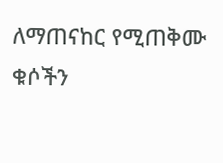ለማጠናከር የሚጠቅሙ ቁሶችን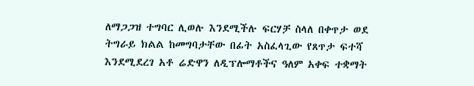ለማጋጋዝ ተግባር ሊወሉ እንደሚችሉ ፍርሃቻ ስላለ በቀጥታ ወደ ትግራይ ክልል ከመግባታቸው በፊት አስፈላጊው የጸጥታ ፍተሻ እንደሚደረገ አቶ ሬድዋን ለዲፕሎማቶችና ዓለም አቀፍ ተቋማት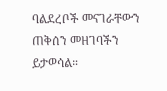ባልደረቦች መናገራቸውን ጠቅሰን መዘገባችን ይታወሳል።